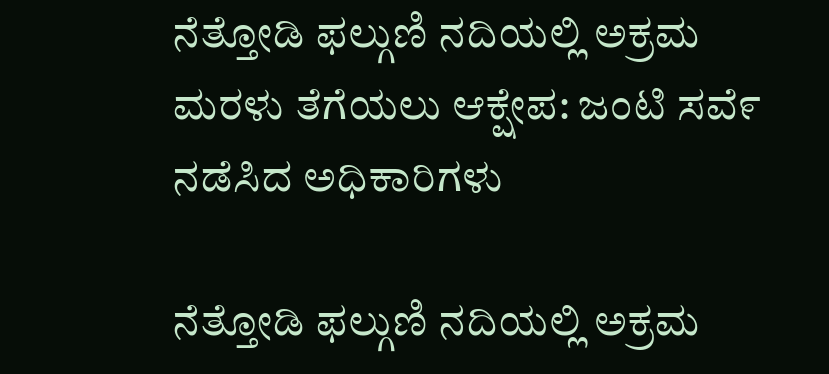ನೆತ್ತೋಡಿ ಫಲ್ಗುಣಿ ನದಿಯಲ್ಲಿ ಅಕ್ರಮ ಮರಳು ತೆಗೆಯಲು ಆಕ್ಷೇಪ: ಜಂಟಿ ಸವೆ೯ ನಡೆಸಿದ ಅಧಿಕಾರಿಗಳು

ನೆತ್ತೋಡಿ ಫಲ್ಗುಣಿ ನದಿಯಲ್ಲಿ ಅಕ್ರಮ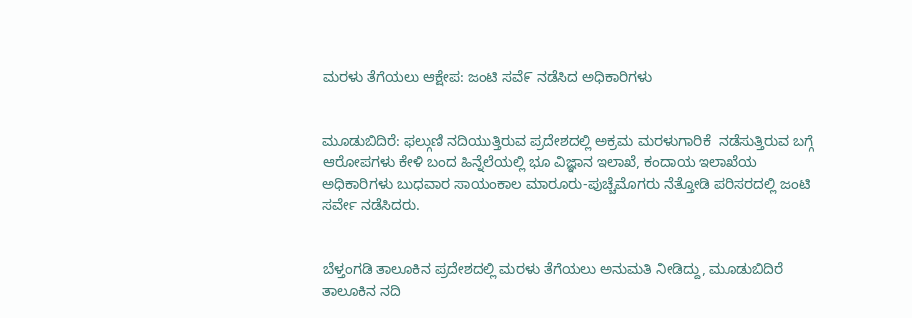ಮರಳು ತೆಗೆಯಲು ಆಕ್ಷೇಪ: ಜಂಟಿ ಸವೆ೯ ನಡೆಸಿದ ಅಧಿಕಾರಿಗಳು


ಮೂಡುಬಿದಿರೆ: ಫಲ್ಗುಣಿ ನದಿಯುತ್ತಿರುವ ಪ್ರದೇಶದಲ್ಲಿ ಅಕ್ರಮ ಮರಳುಗಾರಿಕೆ  ನಡೆಸುತ್ತಿರುವ ಬಗ್ಗೆ ಆರೋಪಗಳು ಕೇಳಿ ಬಂದ ಹಿನ್ನೆಲೆಯಲ್ಲಿ ಭೂ ವಿಜ್ಞಾನ ಇಲಾಖೆ, ಕಂದಾಯ ಇಲಾಖೆಯ ಅಧಿಕಾರಿಗಳು ಬುಧವಾರ ಸಾಯಂಕಾಲ ಮಾರೂರು-ಪುಚ್ಚೆಮೊಗರು ನೆತ್ತೋಡಿ ಪರಿಸರದಲ್ಲಿ ಜಂಟಿ ಸರ್ವೇ ನಡೆಸಿದರು.


ಬೆಳ್ತಂಗಡಿ ತಾಲೂಕಿನ ಪ್ರದೇಶದಲ್ಲಿ ಮರಳು ತೆಗೆಯಲು ಅನುಮತಿ ನೀಡಿದ್ದು, ಮೂಡುಬಿದಿರೆ ತಾಲೂಕಿನ ನದಿ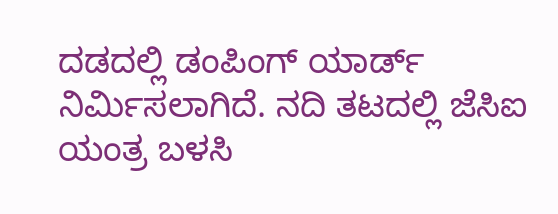ದಡದಲ್ಲಿ ಡಂಪಿಂಗ್ ಯಾರ್ಡ್ ನಿರ್ಮಿಸಲಾಗಿದೆ. ನದಿ ತಟದಲ್ಲಿ ಜೆಸಿಐ ಯಂತ್ರ ಬಳಸಿ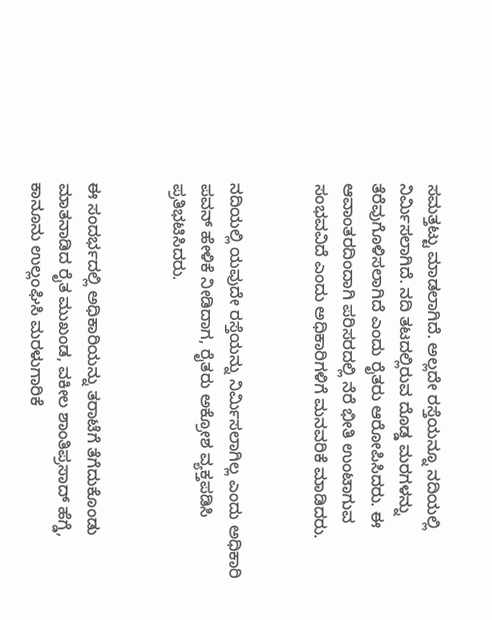ಸಮತ್ತಟ್ಟು ಮಾಡಲಾಗಿದೆ. ಅಲ್ಲದೇ ರಸ್ತೆಯನ್ನೂ ನದಿಯಲ್ಲಿ ನಿರ್ಮಿಸಲಾಗಿದೆ. ನದಿ ತಟದಲ್ಲಿರುವ ದೊಡ್ಡ ಮರಗಳನ್ನು ತೆರೆವುಗೊಳಿಸಲಾಗಿದೆ ಎಂದು ರೈತರು ಆರೋಪಿಸಿದರು. ಈ ಆವಾಂತರದಿಂದಾಗಿ ಪರಿಸರದಲ್ಲಿ ನೆರೆ ಭೀತಿ ಉಂಟಾಗುವ ಸಂಭವವಿದೆ ಎಂದು ಅಧಿಕಾರಿಗಳಿಗೆ ಮನವರಿಕೆ ಮಾಡಿದರು.


ನದಿಯಲ್ಲಿ ಯವುದೇ ರಸ್ತೆಯನ್ನು ನಿರ್ಮಿಸಲಾಗಿಲ್ಲ ಎಂದು ಅಧಿಕಾರಿ ಪವನ್ ಹೇಳಿಕೆ ನೀಡಿದಾಗ, ರೈತರು ಅಕ್ರೋಶ ವ್ಯಕ್ತಪಡಿಸಿ ಪ್ರತಿಭಟಿಸಿದರು.


ಈ ಸಂದರ್ಭದಲ್ಲಿ ಅಧಿಕಾರಿಯನ್ನು ತರಾಟೆಗೆ ತೆಗೆದುಕೊಂಡು ಮಾತನಾಡಿದ ರೈತ ಮುಖಂಡ, ವಕೀಲ ಶಾಂತಿಪ್ರಸಾದ್ ಹೆಗ್ಡೆ, ಕಾನೂನು ಉಲ್ಲಂಘಿಸಿ ಮರಳುಗಾರಿಕೆ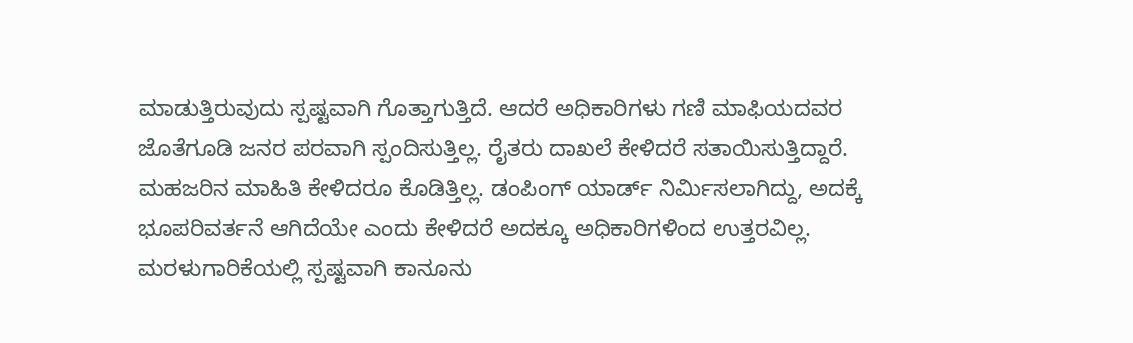ಮಾಡುತ್ತಿರುವುದು ಸ್ಪಷ್ಟವಾಗಿ ಗೊತ್ತಾಗುತ್ತಿದೆ. ಆದರೆ ಅಧಿಕಾರಿಗಳು ಗಣಿ ಮಾಫಿಯದವರ ಜೊತೆಗೂಡಿ ಜನರ ಪರವಾಗಿ ಸ್ಪಂದಿಸುತ್ತಿಲ್ಲ. ರೈತರು ದಾಖಲೆ ಕೇಳಿದರೆ ಸತಾಯಿಸುತ್ತಿದ್ದಾರೆ. ಮಹಜರಿನ ಮಾಹಿತಿ ಕೇಳಿದರೂ ಕೊಡಿತ್ತಿಲ್ಲ. ಡಂಪಿಂಗ್ ಯಾರ್ಡ್ ನಿರ್ಮಿಸಲಾಗಿದ್ದು, ಅದಕ್ಕೆ ಭೂಪರಿವರ್ತನೆ ಆಗಿದೆಯೇ ಎಂದು ಕೇಳಿದರೆ ಅದಕ್ಕೂ ಅಧಿಕಾರಿಗಳಿಂದ ಉತ್ತರವಿಲ್ಲ. ಮರಳುಗಾರಿಕೆಯಲ್ಲಿ ಸ್ಪಷ್ಟವಾಗಿ ಕಾನೂನು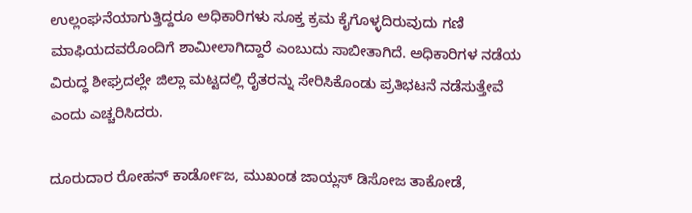ಉಲ್ಲಂಘನೆಯಾಗುತ್ತಿದ್ದರೂ ಅಧಿಕಾರಿಗಳು ಸೂಕ್ತ ಕ್ರಮ ಕೈಗೊಳ್ಳದಿರುವುದು ಗಣಿ ಮಾಫಿಯದವರೊಂದಿಗೆ ಶಾಮೀಲಾಗಿದ್ದಾರೆ ಎಂಬುದು ಸಾಬೀತಾಗಿದೆ. ಅಧಿಕಾರಿಗಳ ನಡೆಯ ವಿರುದ್ಧ ಶೀಘ್ರದಲ್ಲೇ ಜಿಲ್ಲಾ ಮಟ್ಟದಲ್ಲಿ ರೈತರನ್ನು ಸೇರಿಸಿಕೊಂಡು ಪ್ರತಿಭಟನೆ ನಡೆಸುತ್ತೇವೆ ಎಂದು ಎಚ್ಚರಿಸಿದರು.

ದೂರುದಾರ ರೋಹನ್ ಕಾರ್ಡೋಜ, ಮುಖಂಡ ಜಾಯ್ಲಸ್ ಡಿಸೋಜ ತಾಕೋಡೆ,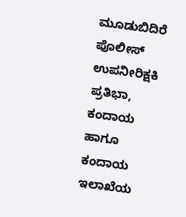ಮೂಡುಬಿದಿರೆ ಪೊಲೀಸ್ ಉಪನೀರಿಕ್ಷಕಿ ಪ್ರತಿಭಾ, ಕಂದಾಯ ಹಾಗೂ ಕಂದಾಯ ಇಲಾಖೆಯ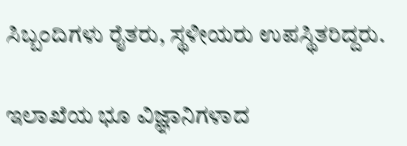ಸಿಬ್ಬಂದಿಗಳು ರೈತರು, ಸ್ಥಳೀಯರು ಉಪಸ್ಥಿತರಿದ್ದರು.

ಇಲಾಖೆಯ ಭೂ ವಿಜ್ಞಾನಿಗಳಾದ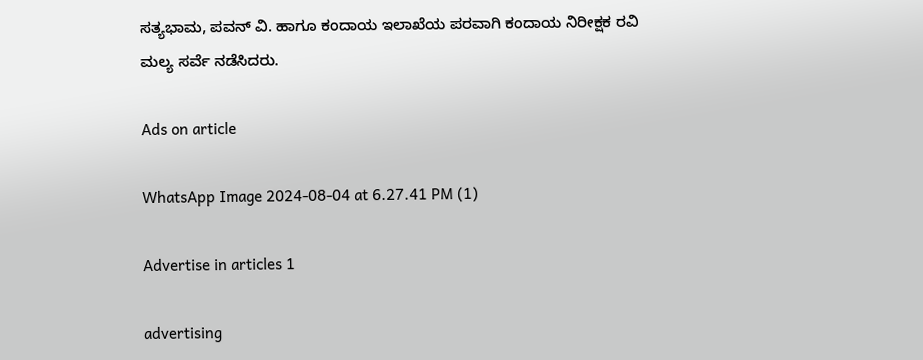ಸತ್ಯಭಾಮ, ಪವನ್ ವಿ. ಹಾಗೂ ಕಂದಾಯ ಇಲಾಖೆಯ ಪರವಾಗಿ ಕಂದಾಯ ನಿರೀಕ್ಷಕ ರವಿ ಮಲ್ಯ ಸರ್ವೆ ನಡೆಸಿದರು.

Ads on article

WhatsApp Image 2024-08-04 at 6.27.41 PM (1)

Advertise in articles 1

advertising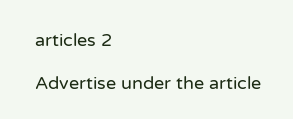articles 2

Advertise under the article